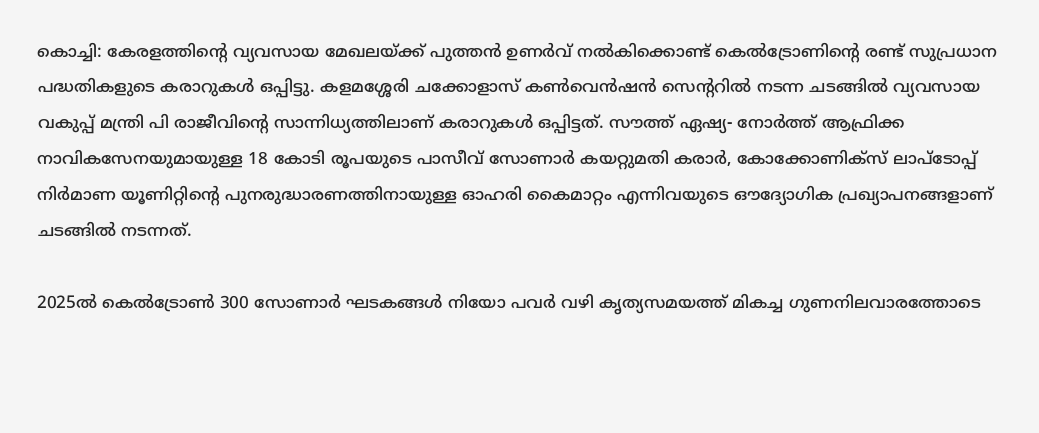കൊച്ചി: കേരളത്തിന്റെ വ്യവസായ മേഖലയ്ക്ക് പുത്തന്‍ ഉണര്‍വ് നല്‍കിക്കൊണ്ട് കെല്‍ട്രോണിന്റെ രണ്ട് സുപ്രധാന പദ്ധതികളുടെ കരാറുകള്‍ ഒപ്പിട്ടു. കളമശ്ശേരി ചക്കോളാസ് കണ്‍വെന്‍ഷന്‍ സെന്ററില്‍ നടന്ന ചടങ്ങില്‍ വ്യവസായ വകുപ്പ് മന്ത്രി പി രാജീവിന്റെ സാന്നിധ്യത്തിലാണ് കരാറുകള്‍ ഒപ്പിട്ടത്. സൗത്ത് ഏഷ്യ- നോര്‍ത്ത് ആഫ്രിക്ക നാവികസേനയുമായുള്ള 18 കോടി രൂപയുടെ പാസീവ് സോണാര്‍ കയറ്റുമതി കരാര്‍, കോക്കോണിക്‌സ് ലാപ്‌ടോപ്പ് നിര്‍മാണ യൂണിറ്റിന്റെ പുനരുദ്ധാരണത്തിനായുള്ള ഓഹരി കൈമാറ്റം എന്നിവയുടെ ഔദ്യോഗിക പ്രഖ്യാപനങ്ങളാണ് ചടങ്ങില്‍ നടന്നത്.

2025ല്‍ കെല്‍ട്രോണ്‍ 300 സോണാര്‍ ഘടകങ്ങള്‍ നിയോ പവര്‍ വഴി കൃത്യസമയത്ത് മികച്ച ഗുണനിലവാരത്തോടെ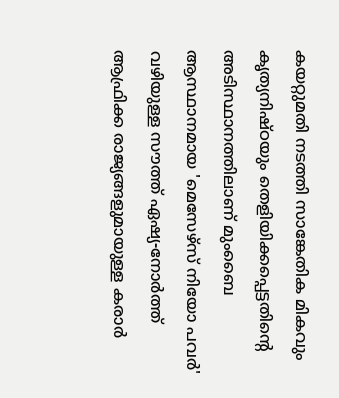കയറ്റുമതി നടത്തി സാങ്കേതിക മികവും കൃത്യനിഷ്ഠയും തെളിയിക്കപ്പെട്ടതിന്റെ അടിസ്ഥാനത്തിലാണ് മുംബൈ ആസ്ഥാനമായ 'മെസേഴ്‌സ് നിയോ പവര്‍' വഴിയുള്ള സൗത്ത് ഏഷ്യ-നോര്‍ത്ത് ആഫ്രിക്ക രാജ്യങ്ങളുമായുള്ള കരാര്‍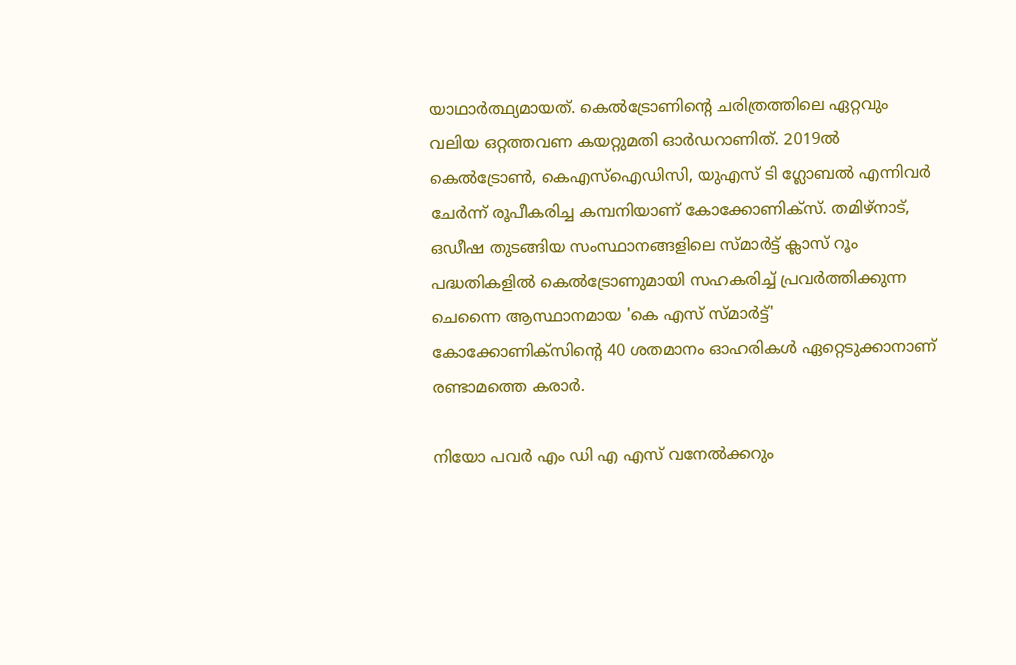യാഥാര്‍ത്ഥ്യമായത്. കെല്‍ട്രോണിന്റെ ചരിത്രത്തിലെ ഏറ്റവും വലിയ ഒറ്റത്തവണ കയറ്റുമതി ഓര്‍ഡറാണിത്. 2019ല്‍ കെല്‍ട്രോണ്‍, കെഎസ്‌ഐഡിസി, യുഎസ് ടി ഗ്ലോബല്‍ എന്നിവര്‍ ചേര്‍ന്ന് രൂപീകരിച്ച കമ്പനിയാണ് കോക്കോണിക്‌സ്. തമിഴ്നാട്, ഒഡീഷ തുടങ്ങിയ സംസ്ഥാനങ്ങളിലെ സ്മാര്‍ട്ട് ക്ലാസ് റൂം പദ്ധതികളില്‍ കെല്‍ട്രോണുമായി സഹകരിച്ച് പ്രവര്‍ത്തിക്കുന്ന ചെന്നൈ ആസ്ഥാനമായ 'കെ എസ് സ്മാര്‍ട്ട്' കോക്കോണിക്‌സിന്റെ 40 ശതമാനം ഓഹരികള്‍ ഏറ്റെടുക്കാനാണ് രണ്ടാമത്തെ കരാര്‍.

നിയോ പവര്‍ എം ഡി എ എസ് വനേല്‍ക്കറും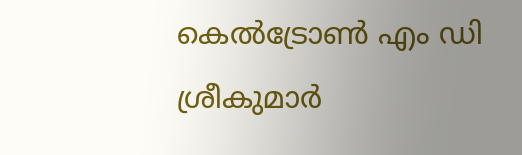കെല്‍ട്രോണ്‍ എം ഡി ശ്രീകുമാര്‍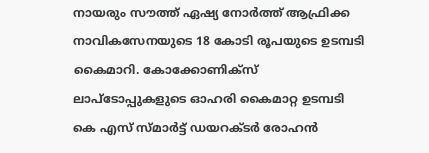നായരും സൗത്ത് ഏഷ്യ നോര്‍ത്ത് ആഫ്രിക്ക നാവികസേനയുടെ 18 കോടി രൂപയുടെ ഉടമ്പടി കൈമാറി. കോക്കോണിക്‌സ് ലാപ്‌ടോപ്പുകളുടെ ഓഹരി കൈമാറ്റ ഉടമ്പടി കെ എസ് സ്മാര്‍ട്ട് ഡയറക്ടര്‍ രോഹന്‍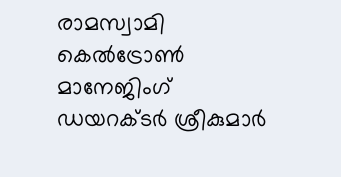രാമസ്വാമി കെല്‍ട്രോണ്‍ മാനേജിംഗ് ഡയറക്ടര്‍ ശ്രീകുമാര്‍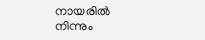നായരില്‍ നിന്നും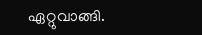ഏറ്റുവാങ്ങി.